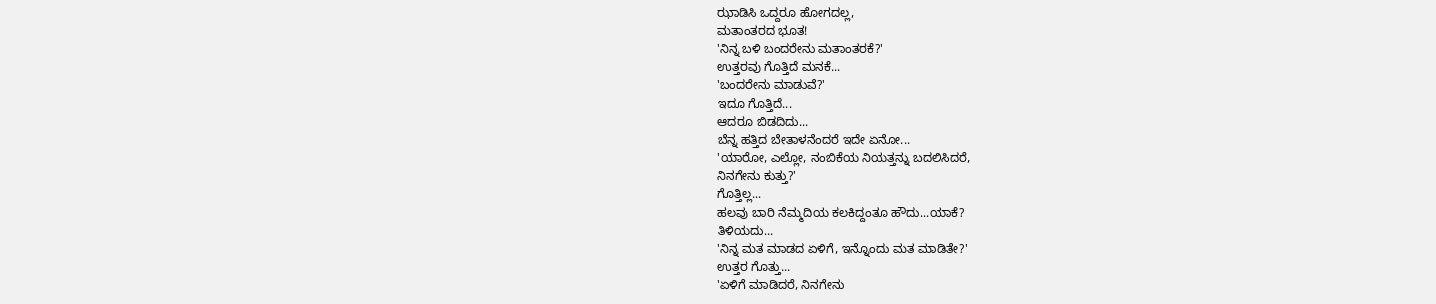ಝಾಡಿಸಿ ಒದ್ದರೂ ಹೋಗದಲ್ಲ,
ಮತಾಂತರದ ಭೂತ!
'ನಿನ್ನ ಬಳಿ ಬಂದರೇನು ಮತಾಂತರಕೆ?'
ಉತ್ತರವು ಗೊತ್ತಿದೆ ಮನಕೆ...
'ಬಂದರೇನು ಮಾಡುವೆ?'
ಇದೂ ಗೊತ್ತಿದೆ...
ಆದರೂ ಬಿಡದಿದು...
ಬೆನ್ನ ಹತ್ತಿದ ಬೇತಾಳನೆಂದರೆ ಇದೇ ಏನೋ...
'ಯಾರೋ, ಎಲ್ಲೋ, ನಂಬಿಕೆಯ ನಿಯತ್ತನ್ನು ಬದಲಿಸಿದರೆ,
ನಿನಗೇನು ಕುತ್ತು?'
ಗೊತ್ತಿಲ್ಲ...
ಹಲವು ಬಾರಿ ನೆಮ್ಮದಿಯ ಕಲಕಿದ್ದಂತೂ ಹೌದು...ಯಾಕೆ?
ತಿಳಿಯದು...
'ನಿನ್ನ ಮತ ಮಾಡದ ಏಳಿಗೆ, ಇನ್ನೊಂದು ಮತ ಮಾಡಿತೇ?'
ಉತ್ತರ ಗೊತ್ತು...
'ಏಳಿಗೆ ಮಾಡಿದರೆ, ನಿನಗೇನು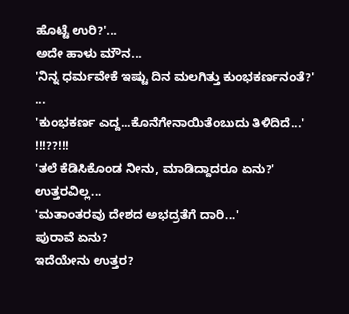ಹೊಟ್ಟೆ ಉರಿ?'...
ಅದೇ ಹಾಳು ಮೌನ...
'ನಿನ್ನ ಧರ್ಮವೇಕೆ ಇಷ್ಟು ದಿನ ಮಲಗಿತ್ತು ಕುಂಭಕರ್ಣನಂತೆ?'
...
'ಕುಂಭಕರ್ಣ ಎದ್ದ...ಕೊನೆಗೇನಾಯಿತೆಂಬುದು ತಿಳಿದಿದೆ...'
!!!??!!!
'ತಲೆ ಕೆಡಿಸಿಕೊಂಡ ನೀನು, ಮಾಡಿದ್ದಾದರೂ ಏನು?'
ಉತ್ತರವಿಲ್ಲ...
'ಮತಾಂತರವು ದೇಶದ ಅಭದ್ರತೆಗೆ ದಾರಿ...'
ಪುರಾವೆ ಏನು?
ಇದೆಯೇನು ಉತ್ತರ?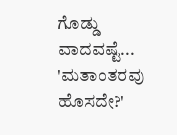ಗೊಡ್ಡು ವಾದವಷ್ಟೆ...
'ಮತಾಂತರವು ಹೊಸದೇ?'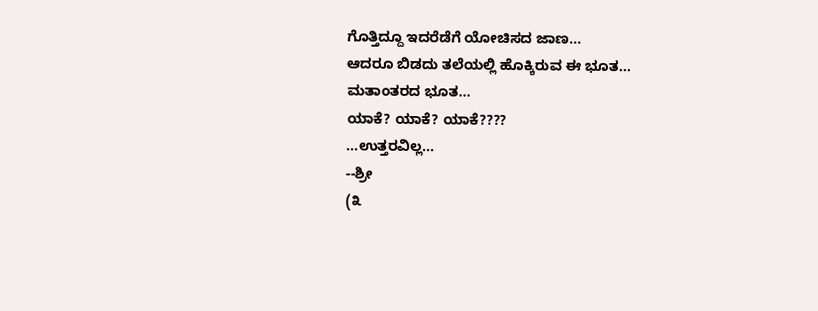ಗೊತ್ತಿದ್ದೂ ಇದರೆಡೆಗೆ ಯೋಚಿಸದ ಜಾಣ...
ಆದರೂ ಬಿಡದು ತಲೆಯಲ್ಲಿ ಹೊಕ್ಕಿರುವ ಈ ಭೂತ...
ಮತಾಂತರದ ಭೂತ...
ಯಾಕೆ? ಯಾಕೆ? ಯಾಕೆ????
...ಉತ್ತರವಿಲ್ಲ...
--ಶ್ರೀ
(೩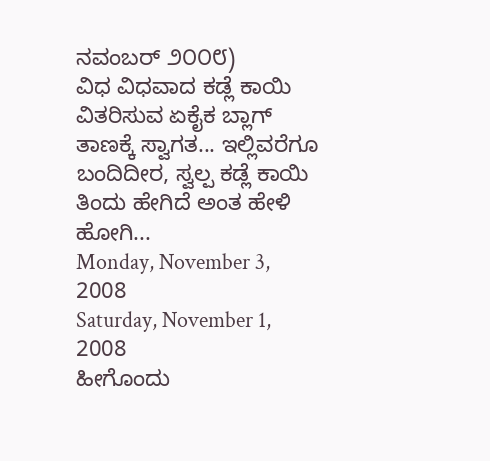ನವಂಬರ್ ೨೦೦೮)
ವಿಧ ವಿಧವಾದ ಕಡ್ಲೆ ಕಾಯಿ ವಿತರಿಸುವ ಏಕೈಕ ಬ್ಲಾಗ್ ತಾಣಕ್ಕೆ ಸ್ವಾಗತ... ಇಲ್ಲಿವರೆಗೂ ಬಂದಿದೀರ, ಸ್ವಲ್ಪ ಕಡ್ಲೆ ಕಾಯಿ ತಿಂದು ಹೇಗಿದೆ ಅಂತ ಹೇಳಿ ಹೋಗಿ...
Monday, November 3, 2008
Saturday, November 1, 2008
ಹೀಗೊಂದು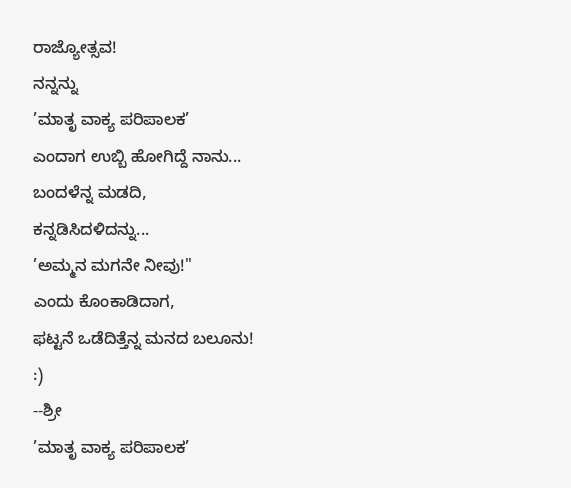ರಾಜ್ಯೋತ್ಸವ!
ನನ್ನನ್ನು
’ಮಾತೃ ವಾಕ್ಯ ಪರಿಪಾಲಕ’
ಎಂದಾಗ ಉಬ್ಬಿ ಹೋಗಿದ್ದೆ ನಾನು...
ಬಂದಳೆನ್ನ ಮಡದಿ,
ಕನ್ನಡಿಸಿದಳಿದನ್ನು...
’ಅಮ್ಮನ ಮಗನೇ ನೀವು!"
ಎಂದು ಕೊಂಕಾಡಿದಾಗ,
ಫಟ್ಟನೆ ಒಡೆದಿತ್ತೆನ್ನ ಮನದ ಬಲೂನು!
:)
--ಶ್ರೀ
’ಮಾತೃ ವಾಕ್ಯ ಪರಿಪಾಲಕ’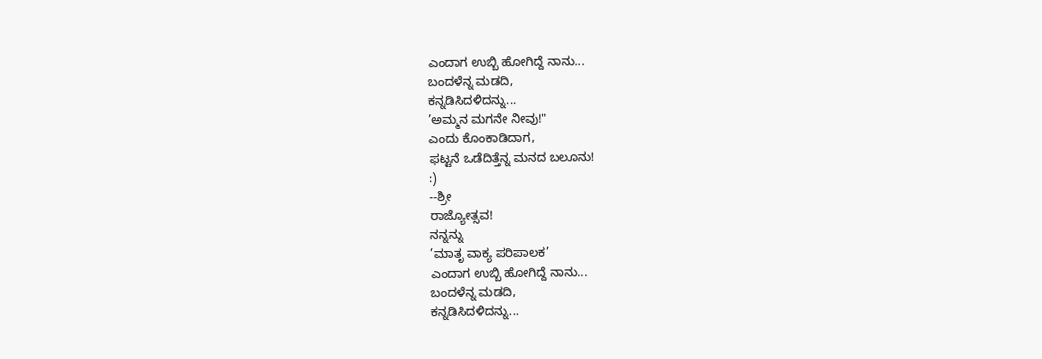ಎಂದಾಗ ಉಬ್ಬಿ ಹೋಗಿದ್ದೆ ನಾನು...
ಬಂದಳೆನ್ನ ಮಡದಿ,
ಕನ್ನಡಿಸಿದಳಿದನ್ನು...
’ಅಮ್ಮನ ಮಗನೇ ನೀವು!"
ಎಂದು ಕೊಂಕಾಡಿದಾಗ,
ಫಟ್ಟನೆ ಒಡೆದಿತ್ತೆನ್ನ ಮನದ ಬಲೂನು!
:)
--ಶ್ರೀ
ರಾಜ್ಯೋತ್ಸವ!
ನನ್ನನ್ನು
’ಮಾತೃ ವಾಕ್ಯ ಪರಿಪಾಲಕ’
ಎಂದಾಗ ಉಬ್ಬಿ ಹೋಗಿದ್ದೆ ನಾನು...
ಬಂದಳೆನ್ನ ಮಡದಿ,
ಕನ್ನಡಿಸಿದಳಿದನ್ನು...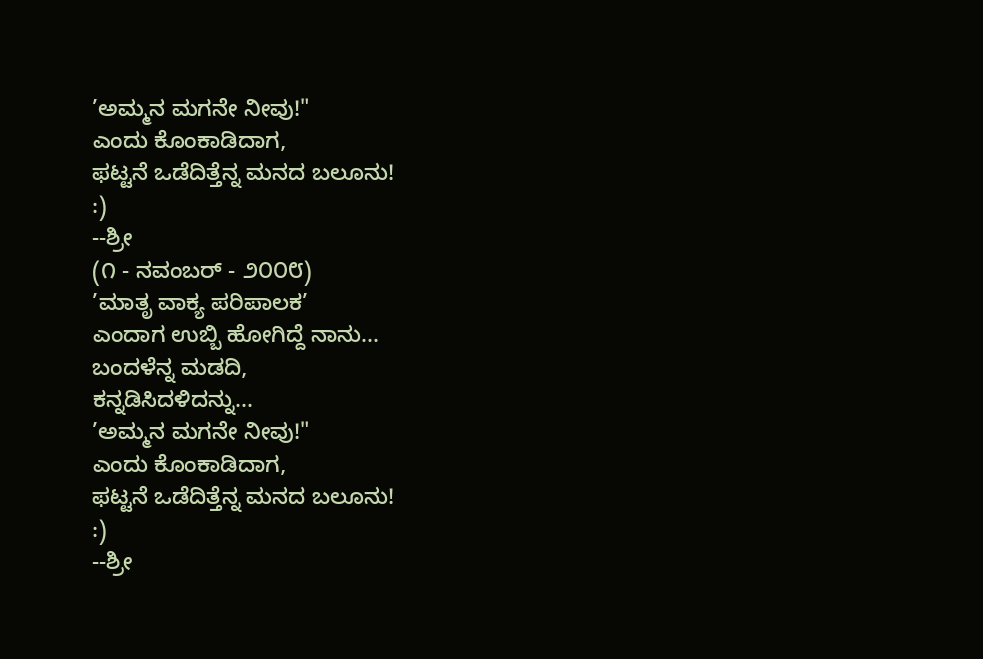’ಅಮ್ಮನ ಮಗನೇ ನೀವು!"
ಎಂದು ಕೊಂಕಾಡಿದಾಗ,
ಫಟ್ಟನೆ ಒಡೆದಿತ್ತೆನ್ನ ಮನದ ಬಲೂನು!
:)
--ಶ್ರೀ
(೧ - ನವಂಬರ್ - ೨೦೦೮)
’ಮಾತೃ ವಾಕ್ಯ ಪರಿಪಾಲಕ’
ಎಂದಾಗ ಉಬ್ಬಿ ಹೋಗಿದ್ದೆ ನಾನು...
ಬಂದಳೆನ್ನ ಮಡದಿ,
ಕನ್ನಡಿಸಿದಳಿದನ್ನು...
’ಅಮ್ಮನ ಮಗನೇ ನೀವು!"
ಎಂದು ಕೊಂಕಾಡಿದಾಗ,
ಫಟ್ಟನೆ ಒಡೆದಿತ್ತೆನ್ನ ಮನದ ಬಲೂನು!
:)
--ಶ್ರೀ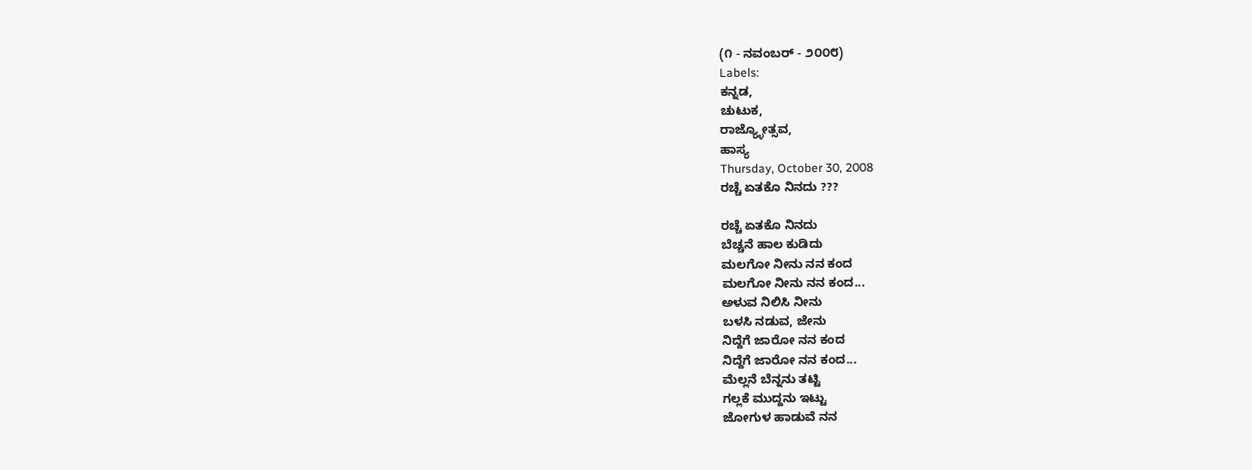(೧ - ನವಂಬರ್ - ೨೦೦೮)
Labels:
ಕನ್ನಡ,
ಚುಟುಕ,
ರಾಜ್ಯ್ಳೋತ್ಸವ,
ಹಾಸ್ಯ
Thursday, October 30, 2008
ರಚ್ಚೆ ಏತಕೊ ನಿನದು ???

ರಚ್ಚೆ ಏತಕೊ ನಿನದು
ಬೆಚ್ಚನೆ ಹಾಲ ಕುಡಿದು
ಮಲಗೋ ನೀನು ನನ ಕಂದ
ಮಲಗೋ ನೀನು ನನ ಕಂದ...
ಅಳುವ ನಿಲಿಸಿ ನೀನು
ಬಳಸಿ ನಡುವ, ಜೇನು
ನಿದ್ದೆಗೆ ಜಾರೋ ನನ ಕಂದ
ನಿದ್ದೆಗೆ ಜಾರೋ ನನ ಕಂದ...
ಮೆಲ್ಲನೆ ಬೆನ್ನನು ತಟ್ಟಿ
ಗಲ್ಲಕೆ ಮುದ್ದನು ಇಟ್ಟು
ಜೋಗುಳ ಹಾಡುವೆ ನನ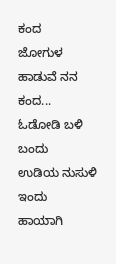ಕಂದ
ಜೋಗುಳ ಹಾಡುವೆ ನನ ಕಂದ...
ಓಡೋಡಿ ಬಳಿ ಬಂದು
ಉಡಿಯ ನುಸುಳಿ ಇಂದು
ಹಾಯಾಗಿ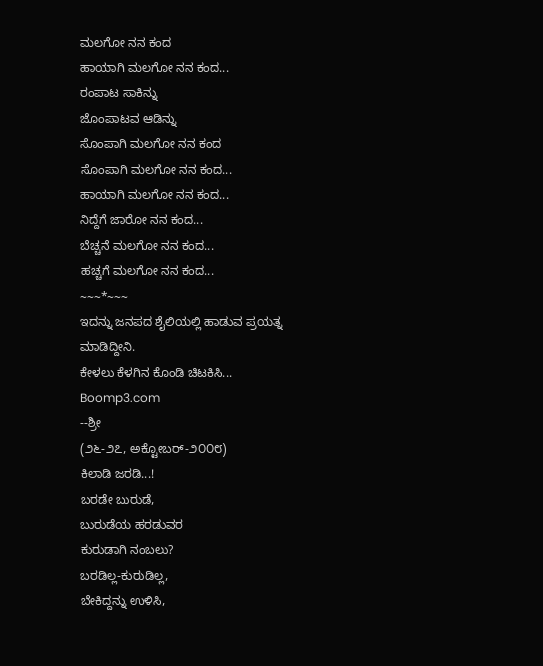ಮಲಗೋ ನನ ಕಂದ
ಹಾಯಾಗಿ ಮಲಗೋ ನನ ಕಂದ...
ರಂಪಾಟ ಸಾಕಿನ್ನು
ಜೊಂಪಾಟವ ಆಡಿನ್ನು
ಸೊಂಪಾಗಿ ಮಲಗೋ ನನ ಕಂದ
ಸೊಂಪಾಗಿ ಮಲಗೋ ನನ ಕಂದ...
ಹಾಯಾಗಿ ಮಲಗೋ ನನ ಕಂದ...
ನಿದ್ದೆಗೆ ಜಾರೋ ನನ ಕಂದ...
ಬೆಚ್ಚನೆ ಮಲಗೋ ನನ ಕಂದ...
ಹಚ್ಚಗೆ ಮಲಗೋ ನನ ಕಂದ...
~~~*~~~
ಇದನ್ನು ಜನಪದ ಶೈಲಿಯಲ್ಲಿ ಹಾಡುವ ಪ್ರಯತ್ನ ಮಾಡಿದ್ದೀನಿ.
ಕೇಳಲು ಕೆಳಗಿನ ಕೊಂಡಿ ಚಿಟಕಿಸಿ...
Boomp3.com
--ಶ್ರೀ
(೨೬-೨೭, ಅಕ್ಟೋಬರ್-೨೦೦೮)
ಕಿಲಾಡಿ ಜರಡಿ...!
ಬರಡೇ ಬುರುಡೆ,
ಬುರುಡೆಯ ಹರಡುವರ
ಕುರುಡಾಗಿ ನಂಬಲು?
ಬರಡಿಲ್ಲ-ಕುರುಡಿಲ್ಲ,
ಬೇಕಿದ್ದನ್ನು ಉಳಿಸಿ,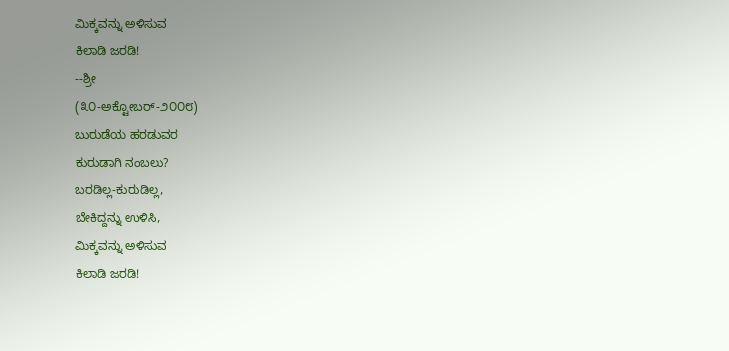ಮಿಕ್ಕವನ್ನು ಅಳಿಸುವ
ಕಿಲಾಡಿ ಜರಡಿ!
--ಶ್ರೀ
(೩೦-ಅಕ್ಟೋಬರ್-೨೦೦೮)
ಬುರುಡೆಯ ಹರಡುವರ
ಕುರುಡಾಗಿ ನಂಬಲು?
ಬರಡಿಲ್ಲ-ಕುರುಡಿಲ್ಲ,
ಬೇಕಿದ್ದನ್ನು ಉಳಿಸಿ,
ಮಿಕ್ಕವನ್ನು ಅಳಿಸುವ
ಕಿಲಾಡಿ ಜರಡಿ!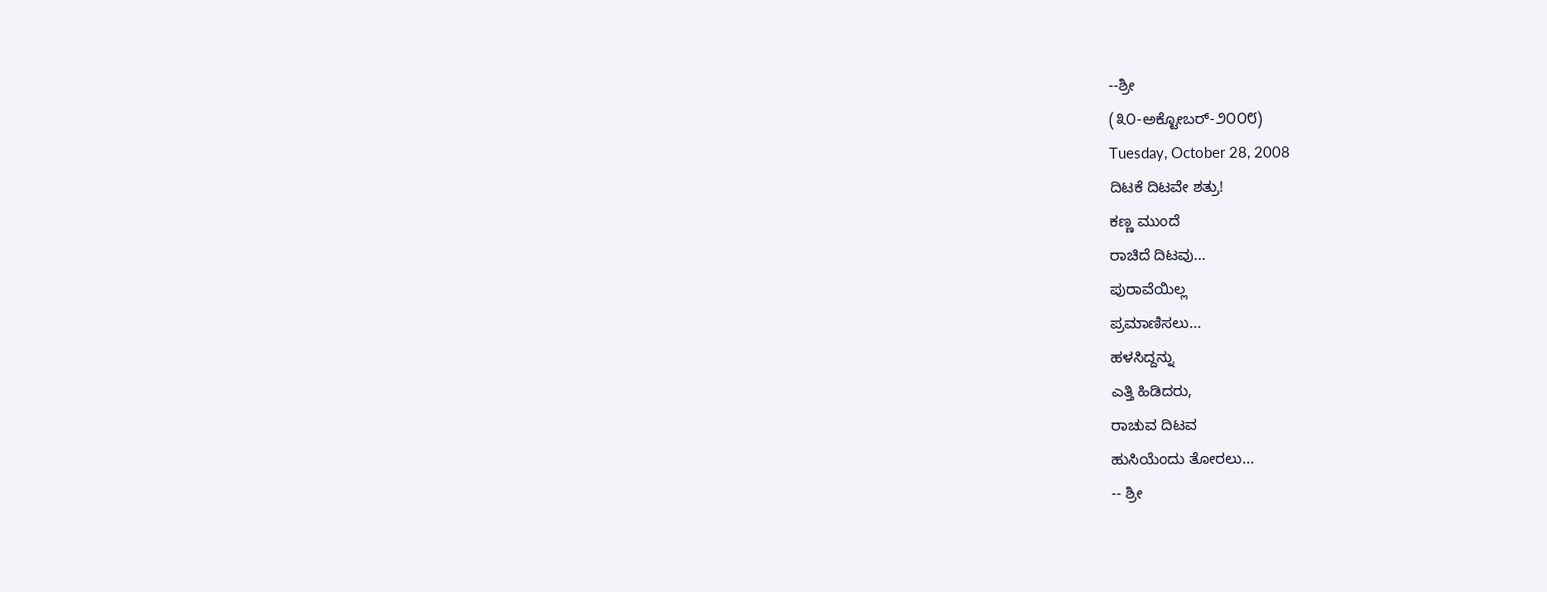--ಶ್ರೀ
(೩೦-ಅಕ್ಟೋಬರ್-೨೦೦೮)
Tuesday, October 28, 2008
ದಿಟಕೆ ದಿಟವೇ ಶತ್ರು!
ಕಣ್ಣ ಮುಂದೆ
ರಾಚಿದೆ ದಿಟವು...
ಪುರಾವೆಯಿಲ್ಲ
ಪ್ರಮಾಣಿಸಲು...
ಹಳಸಿದ್ದನ್ನು
ಎತ್ತಿ ಹಿಡಿದರು,
ರಾಚುವ ದಿಟವ
ಹುಸಿಯೆಂದು ತೋರಲು...
-- ಶ್ರೀ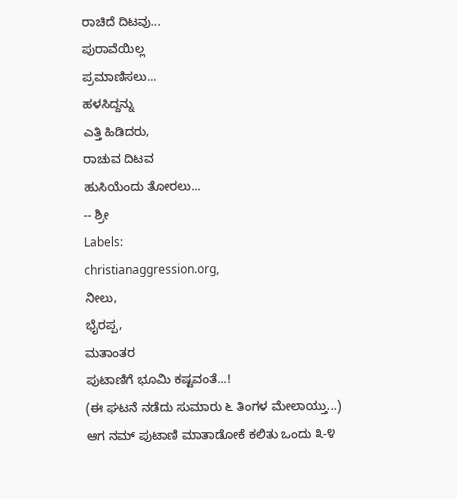ರಾಚಿದೆ ದಿಟವು...
ಪುರಾವೆಯಿಲ್ಲ
ಪ್ರಮಾಣಿಸಲು...
ಹಳಸಿದ್ದನ್ನು
ಎತ್ತಿ ಹಿಡಿದರು,
ರಾಚುವ ದಿಟವ
ಹುಸಿಯೆಂದು ತೋರಲು...
-- ಶ್ರೀ
Labels:
christianaggression.org,
ನೀಲು,
ಭೈರಪ್ಪ,
ಮತಾಂತರ
ಪುಟಾಣಿಗೆ ಭೂಮಿ ಕಷ್ಟವಂತೆ...!
(ಈ ಘಟನೆ ನಡೆದು ಸುಮಾರು ೬ ತಿಂಗಳ ಮೇಲಾಯ್ತು...)
ಆಗ ನಮ್ ಪುಟಾಣಿ ಮಾತಾಡೋಕೆ ಕಲಿತು ಒಂದು ೩-೪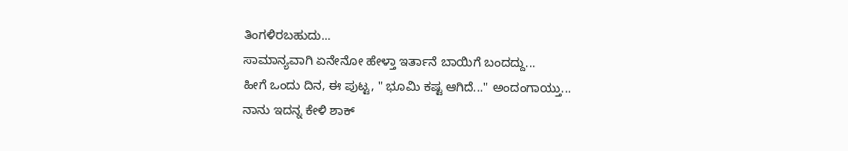ತಿಂಗಳಿರಬಹುದು...
ಸಾಮಾನ್ಯವಾಗಿ ಏನೇನೋ ಹೇಳ್ತಾ ಇರ್ತಾನೆ ಬಾಯಿಗೆ ಬಂದದ್ದು...
ಹೀಗೆ ಒಂದು ದಿನ, ಈ ಪುಟ್ಟ, " ಭೂಮಿ ಕಷ್ಟ ಆಗಿದೆ..." ಅಂದಂಗಾಯ್ತು...
ನಾನು ಇದನ್ನ ಕೇಳಿ ಶಾಕ್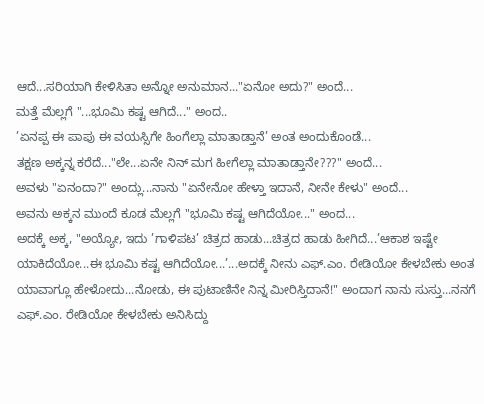ಆದೆ...ಸರಿಯಾಗಿ ಕೇಳಿಸಿತಾ ಅನ್ನೋ ಅನುಮಾನ..."ಏನೋ ಅದು?" ಅಂದೆ...
ಮತ್ತೆ ಮೆಲ್ಲಗೆ "...ಭೂಮಿ ಕಷ್ಟ ಆಗಿದೆ..." ಅಂದ..
’ಏನಪ್ಪ ಈ ಪಾಪು ಈ ವಯಸ್ಸಿಗೇ ಹಿಂಗೆಲ್ಲಾ ಮಾತಾಡ್ತಾನೆ’ ಅಂತ ಅಂದುಕೊಂಡೆ...
ತಕ್ಷಣ ಅಕ್ಕನ್ನ ಕರೆದೆ..."ಲೇ...ಏನೇ ನಿನ್ ಮಗ ಹೀಗೆಲ್ಲಾ ಮಾತಾಡ್ತಾನೇ???" ಅಂದೆ...
ಅವಳು "ಏನಂದಾ?" ಅಂದ್ಲು...ನಾನು "ಏನೇನೋ ಹೇಳ್ತಾ ಇದಾನೆ, ನೀನೇ ಕೇಳು" ಅಂದೆ...
ಅವನು ಅಕ್ಕನ ಮುಂದೆ ಕೂಡ ಮೆಲ್ಲಗೆ "ಭೂಮಿ ಕಷ್ಟ ಆಗಿದೆಯೋ..." ಅಂದ...
ಅದಕ್ಕೆ ಅಕ್ಕ, "ಅಯ್ಯೋ, ಇದು ’ಗಾಳಿಪಟ’ ಚಿತ್ರದ ಹಾಡು...ಚಿತ್ರದ ಹಾಡು ಹೀಗಿದೆ...’ಆಕಾಶ ಇಷ್ಟೇ ಯಾಕಿದೆಯೋ...ಈ ಭೂಮಿ ಕಷ್ಟ ಆಗಿದೆಯೋ...’...ಅದಕ್ಕೆ ನೀನು ಎಫ್.ಎಂ. ರೇಡಿಯೋ ಕೇಳಬೇಕು ಅಂತ ಯಾವಾಗ್ಲೂ ಹೇಳೋದು...ನೋಡು, ಈ ಪುಟಾಣಿನೇ ನಿನ್ನ ಮೀರಿಸ್ತಿದಾನೆ!" ಅಂದಾಗ ನಾನು ಸುಸ್ತು...ನನಗೆ ಎಫ್.ಎಂ. ರೇಡಿಯೋ ಕೇಳಬೇಕು ಅನಿಸಿದ್ದು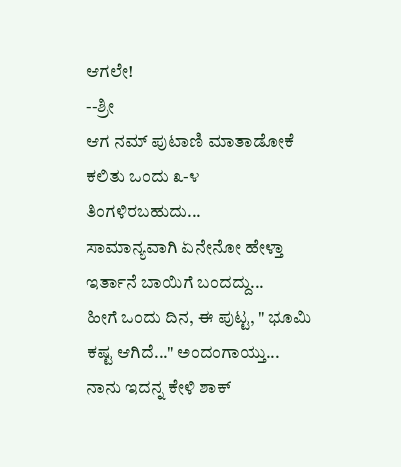ಆಗಲೇ!
--ಶ್ರೀ
ಆಗ ನಮ್ ಪುಟಾಣಿ ಮಾತಾಡೋಕೆ ಕಲಿತು ಒಂದು ೩-೪ ತಿಂಗಳಿರಬಹುದು...
ಸಾಮಾನ್ಯವಾಗಿ ಏನೇನೋ ಹೇಳ್ತಾ ಇರ್ತಾನೆ ಬಾಯಿಗೆ ಬಂದದ್ದು...
ಹೀಗೆ ಒಂದು ದಿನ, ಈ ಪುಟ್ಟ, " ಭೂಮಿ ಕಷ್ಟ ಆಗಿದೆ..." ಅಂದಂಗಾಯ್ತು...
ನಾನು ಇದನ್ನ ಕೇಳಿ ಶಾಕ್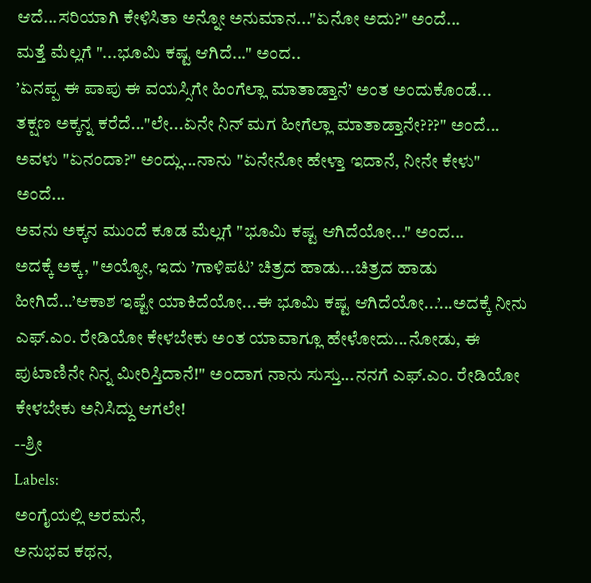ಆದೆ...ಸರಿಯಾಗಿ ಕೇಳಿಸಿತಾ ಅನ್ನೋ ಅನುಮಾನ..."ಏನೋ ಅದು?" ಅಂದೆ...
ಮತ್ತೆ ಮೆಲ್ಲಗೆ "...ಭೂಮಿ ಕಷ್ಟ ಆಗಿದೆ..." ಅಂದ..
’ಏನಪ್ಪ ಈ ಪಾಪು ಈ ವಯಸ್ಸಿಗೇ ಹಿಂಗೆಲ್ಲಾ ಮಾತಾಡ್ತಾನೆ’ ಅಂತ ಅಂದುಕೊಂಡೆ...
ತಕ್ಷಣ ಅಕ್ಕನ್ನ ಕರೆದೆ..."ಲೇ...ಏನೇ ನಿನ್ ಮಗ ಹೀಗೆಲ್ಲಾ ಮಾತಾಡ್ತಾನೇ???" ಅಂದೆ...
ಅವಳು "ಏನಂದಾ?" ಅಂದ್ಲು...ನಾನು "ಏನೇನೋ ಹೇಳ್ತಾ ಇದಾನೆ, ನೀನೇ ಕೇಳು" ಅಂದೆ...
ಅವನು ಅಕ್ಕನ ಮುಂದೆ ಕೂಡ ಮೆಲ್ಲಗೆ "ಭೂಮಿ ಕಷ್ಟ ಆಗಿದೆಯೋ..." ಅಂದ...
ಅದಕ್ಕೆ ಅಕ್ಕ, "ಅಯ್ಯೋ, ಇದು ’ಗಾಳಿಪಟ’ ಚಿತ್ರದ ಹಾಡು...ಚಿತ್ರದ ಹಾಡು ಹೀಗಿದೆ...’ಆಕಾಶ ಇಷ್ಟೇ ಯಾಕಿದೆಯೋ...ಈ ಭೂಮಿ ಕಷ್ಟ ಆಗಿದೆಯೋ...’...ಅದಕ್ಕೆ ನೀನು ಎಫ್.ಎಂ. ರೇಡಿಯೋ ಕೇಳಬೇಕು ಅಂತ ಯಾವಾಗ್ಲೂ ಹೇಳೋದು...ನೋಡು, ಈ ಪುಟಾಣಿನೇ ನಿನ್ನ ಮೀರಿಸ್ತಿದಾನೆ!" ಅಂದಾಗ ನಾನು ಸುಸ್ತು...ನನಗೆ ಎಫ್.ಎಂ. ರೇಡಿಯೋ ಕೇಳಬೇಕು ಅನಿಸಿದ್ದು ಆಗಲೇ!
--ಶ್ರೀ
Labels:
ಅಂಗೈಯಲ್ಲಿ ಅರಮನೆ,
ಅನುಭವ ಕಥನ,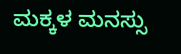ಮಕ್ಕಳ ಮನಸ್ಸು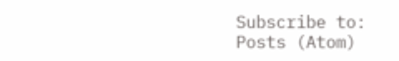Subscribe to:
Posts (Atom)